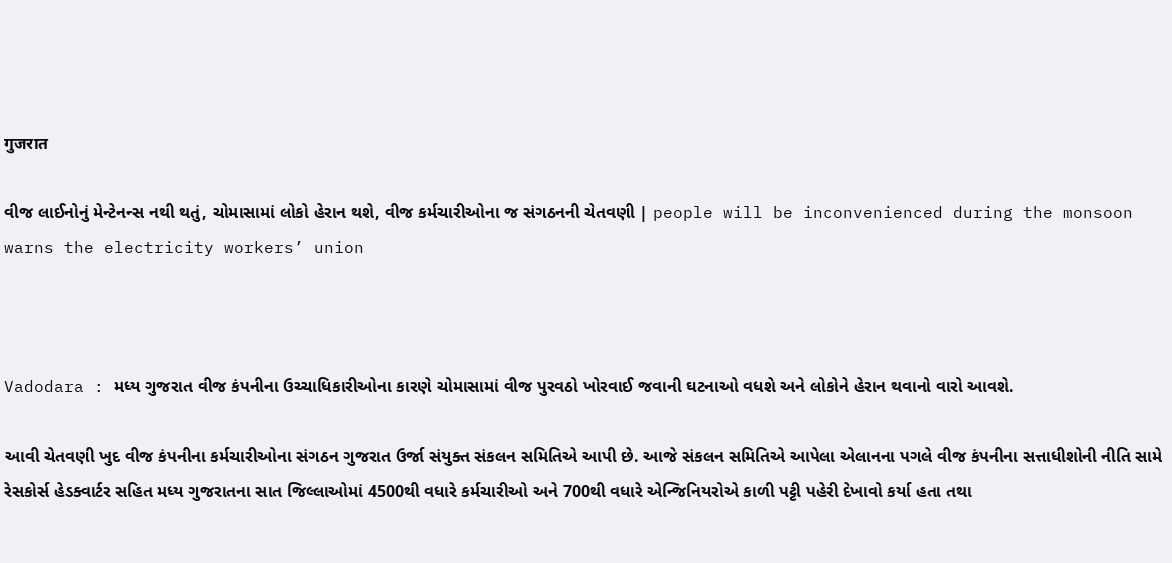गुजरात

વીજ લાઈનોનું મેન્ટેનન્સ નથી થતું, ચોમાસામાં લોકો હેરાન થશે, વીજ કર્મચારીઓના જ સંગઠનની ચેતવણી | people will be inconvenienced during the monsoon warns the electricity workers’ union



Vadodara : મધ્ય ગુજરાત વીજ કંપનીના ઉચ્ચાધિકારીઓના કારણે ચોમાસામાં વીજ પુરવઠો ખોરવાઈ જવાની ઘટનાઓ વધશે અને લોકોને હેરાન થવાનો વારો આવશે.

આવી ચેતવણી ખુદ વીજ કંપનીના કર્મચારીઓના સંગઠન ગુજરાત ઉર્જા સંયુક્ત સંકલન સમિતિએ આપી છે. આજે સંકલન સમિતિએ આપેલા એલાનના પગલે વીજ કંપનીના સત્તાધીશોની નીતિ સામે રેસકોર્સ હેડક્વાર્ટર સહિત મધ્ય ગુજરાતના સાત જિલ્લાઓમાં 4500થી વધારે કર્મચારીઓ અને 700થી વધારે એન્જિનિયરોએ કાળી પટ્ટી પહેરી દેખાવો કર્યા હતા તથા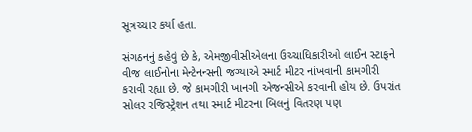સૂત્રચ્ચાર કર્યા હતા.

સંગઠનનું કહેવું છે કે, એમજીવીસીએલના ઉચ્ચાધિકારીઓ લાઈન સ્ટાફને વીજ લાઈનોના મેન્ટેનન્સની જગ્યાએ સ્માર્ટ મીટર નાંખવાની કામગીરી કરાવી રહ્યા છે. જે કામગીરી ખાનગી એજન્સીએ કરવાની હોય છે. ઉપરાંત સોલર રજિસ્ટ્રેશન તથા સ્માર્ટ મીટરના બિલનું વિતરણ પણ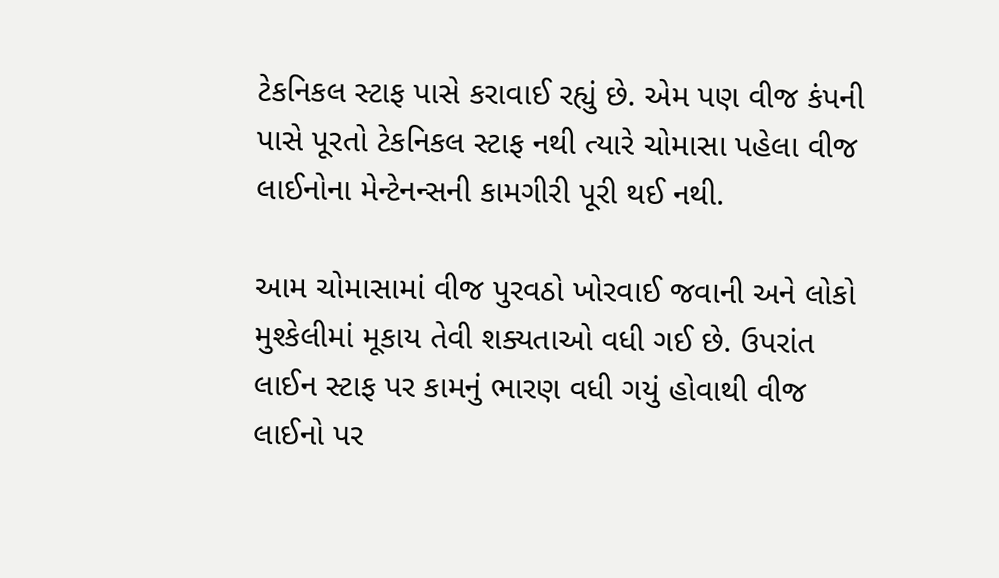ટેકનિકલ સ્ટાફ પાસે કરાવાઈ રહ્યું છે. એમ પણ વીજ કંપની પાસે પૂરતો ટેકનિકલ સ્ટાફ નથી ત્યારે ચોમાસા પહેલા વીજ લાઈનોના મેન્ટેનન્સની કામગીરી પૂરી થઈ નથી.

આમ ચોમાસામાં વીજ પુરવઠો ખોરવાઈ જવાની અને લોકો મુશ્કેલીમાં મૂકાય તેવી શક્યતાઓ વધી ગઈ છે. ઉપરાંત લાઈન સ્ટાફ પર કામનું ભારણ વધી ગયું હોવાથી વીજ લાઈનો પર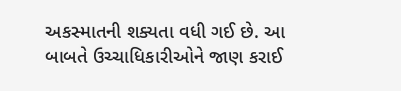અકસ્માતની શક્યતા વધી ગઈ છે. આ બાબતે ઉચ્ચાધિકારીઓને જાણ કરાઈ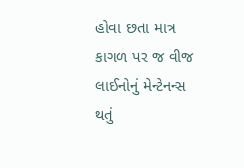હોવા છતા માત્ર કાગળ પર જ વીજ લાઈનોનું મેન્ટેનન્સ થતું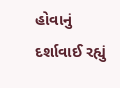હોવાનું દર્શાવાઈ રહ્યું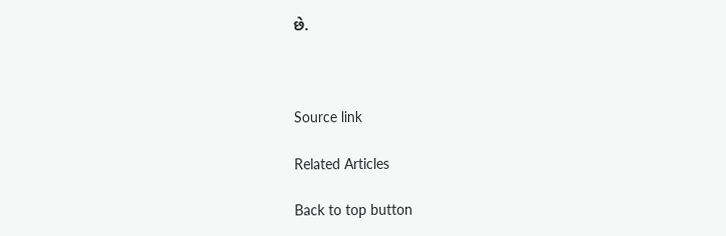છે.



Source link

Related Articles

Back to top button